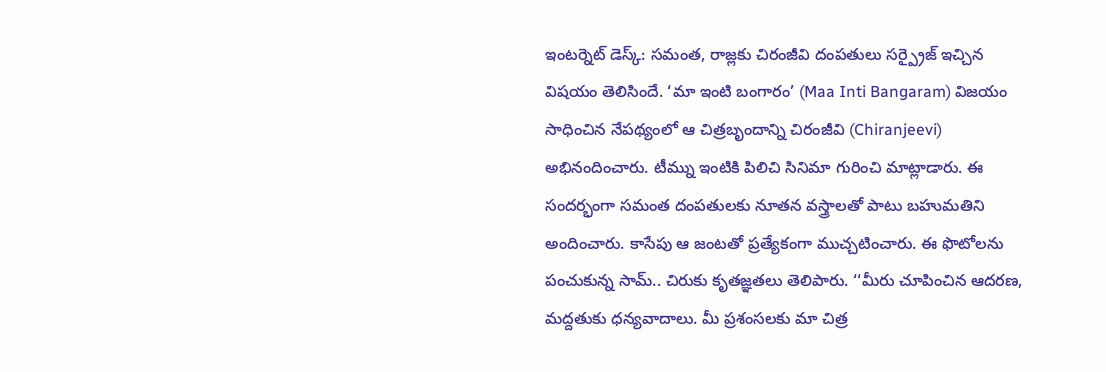ఇంటర్నెట్ డెస్క్: సమంత, రాజ్లకు చిరంజీవి దంపతులు సర్ప్రైజ్ ఇచ్చిన విషయం తెలిసిందే. ‘మా ఇంటి బంగారం’ (Maa Inti Bangaram) విజయం సాధించిన నేపథ్యంలో ఆ చిత్రబృందాన్ని చిరంజీవి (Chiranjeevi) అభినందించారు. టీమ్ను ఇంటికి పిలిచి సినిమా గురించి మాట్లాడారు. ఈ సందర్భంగా సమంత దంపతులకు నూతన వస్త్రాలతో పాటు బహుమతిని అందించారు. కాసేపు ఆ జంటతో ప్రత్యేకంగా ముచ్చటించారు. ఈ ఫొటోలను పంచుకున్న సామ్.. చిరుకు కృతజ్ఞతలు తెలిపారు. ‘‘మీరు చూపించిన ఆదరణ, మద్దతుకు ధన్యవాదాలు. మీ ప్రశంసలకు మా చిత్ర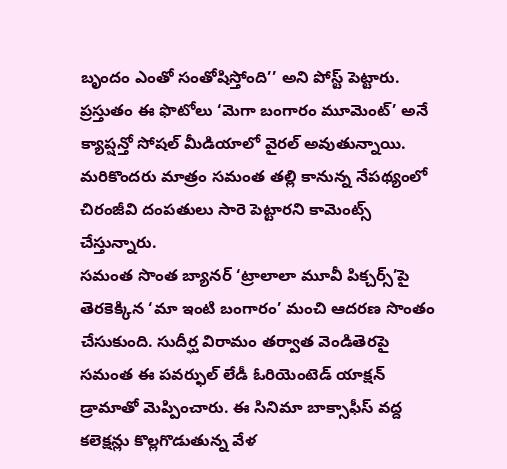బృందం ఎంతో సంతోషిస్తోంది’’ అని పోస్ట్ పెట్టారు. ప్రస్తుతం ఈ ఫొటోలు ‘మెగా బంగారం మూమెంట్’ అనే క్యాప్షన్తో సోషల్ మీడియాలో వైరల్ అవుతున్నాయి. మరికొందరు మాత్రం సమంత తల్లి కానున్న నేపథ్యంలో చిరంజీవి దంపతులు సారె పెట్టారని కామెంట్స్ చేస్తున్నారు.
సమంత సొంత బ్యానర్ ‘ట్రాలాలా మూవీ పిక్చర్స్’పై తెరకెక్కిన ‘మా ఇంటి బంగారం’ మంచి ఆదరణ సొంతం చేసుకుంది. సుదీర్ఘ విరామం తర్వాత వెండితెరపై సమంత ఈ పవర్ఫుల్ లేడీ ఓరియెంటెడ్ యాక్షన్ డ్రామాతో మెప్పించారు. ఈ సినిమా బాక్సాఫీస్ వద్ద కలెక్షన్లు కొల్లగొడుతున్న వేళ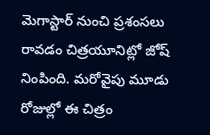మెగాస్టార్ నుంచి ప్రశంసలు రావడం చిత్రయూనిట్లో జోష్ నింపింది. మరోవైపు మూడు రోజుల్లో ఈ చిత్రం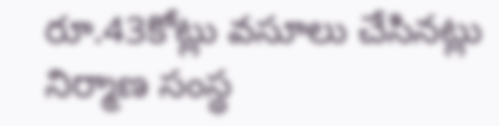రూ.43కోట్లు వసూలు చేసినట్లు నిర్మాణ సంస్థ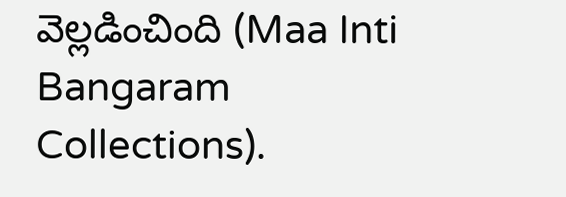వెల్లడించింది (Maa Inti Bangaram Collections).